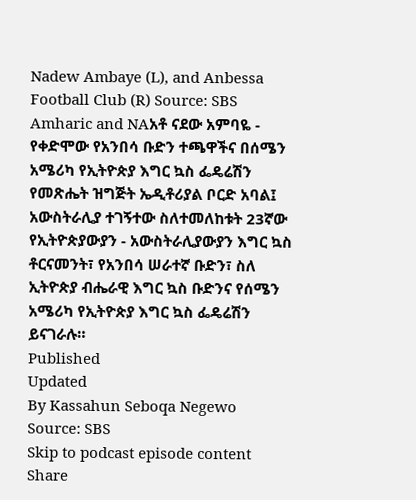Nadew Ambaye (L), and Anbessa Football Club (R) Source: SBS Amharic and NAአቶ ናደው አምባዬ - የቀድሞው የአንበሳ ቡድን ተጫዋችና በሰሜን አሜሪካ የኢትዮጵያ እግር ኳስ ፌዴሬሽን የመጽሔት ዝግጅት ኤዲቶሪያል ቦርድ አባል፤ አውስትራሊያ ተገኝተው ስለተመለከቱት 23ኛው የኢትዮጵያውያን - አውስትራሊያውያን እግር ኳስ ቶርናመንት፣ የአንበሳ ሠራተኛ ቡድን፣ ስለ ኢትዮጵያ ብሔራዊ እግር ኳስ ቡድንና የሰሜን አሜሪካ የኢትዮጵያ እግር ኳስ ፌዴሬሽን ይናገራሉ።
Published
Updated
By Kassahun Seboqa Negewo
Source: SBS
Skip to podcast episode content
Share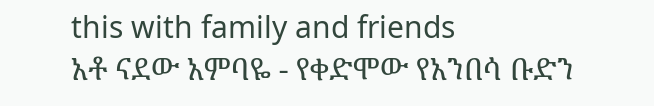this with family and friends
አቶ ናደው አምባዬ - የቀድሞው የአንበሳ ቡድን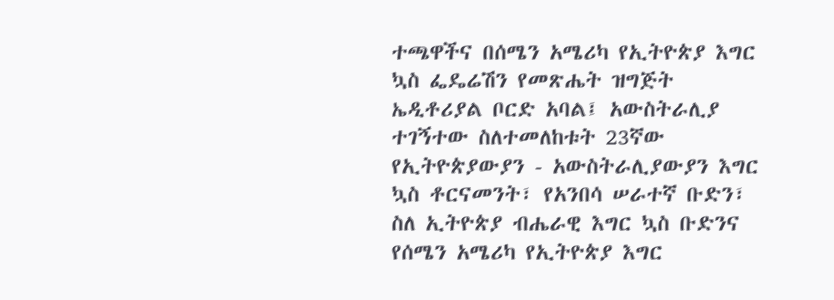ተጫዋችና በሰሜን አሜሪካ የኢትዮጵያ እግር ኳስ ፌዴሬሽን የመጽሔት ዝግጅት ኤዲቶሪያል ቦርድ አባል፤ አውስትራሊያ ተገኝተው ስለተመለከቱት 23ኛው የኢትዮጵያውያን - አውስትራሊያውያን እግር ኳስ ቶርናመንት፣ የአንበሳ ሠራተኛ ቡድን፣ ስለ ኢትዮጵያ ብሔራዊ እግር ኳስ ቡድንና የሰሜን አሜሪካ የኢትዮጵያ እግር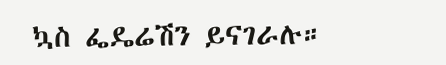ኳስ ፌዴሬሽን ይናገራሉ።